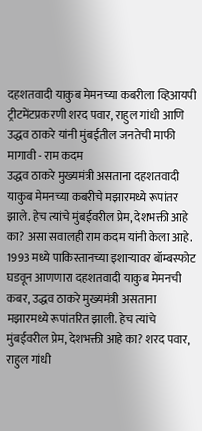दहशतवादी याकुब मेमनच्या कबरीला व्हिआयपी ट्रीटमेंटप्रकरणी शरद पवार, राहुल गांधी आणि उद्धव ठाकरे यांनी मुंबईतील जनतेची माफी मागावी - राम कदम
उद्धव ठाकरे मुख्यमंत्री असताना दहशतवादी याकुब मेमनच्या कबरीचे मझारमध्ये रूपांतर झाले. हेच त्यांचे मुंबईवरील प्रेम, देशभक्ती आहे का? असा सवालही राम कदम यांनी केला आहे.
1993 मध्ये पाकिस्तानच्या इशाऱ्यावर बॉम्बस्फोट घडवून आणणारा दहशतवादी याकुब मेमनची कबर, उद्धव ठाकरे मुख्यमंत्री असताना मझारमध्ये रूपांतरित झाली. हेच त्यांचे मुंबईवरील प्रेम, देशभक्ती आहे का? शरद पवार, राहुल गांधी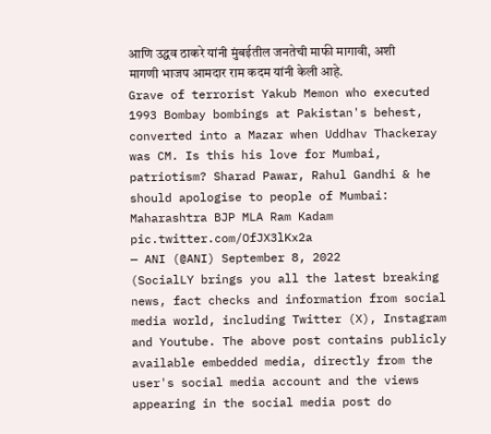आणि उद्धव ठाकरे यांनी मुंबईतील जनतेची माफी मागावी, अशी मागणी भाजप आमदार राम कदम यांनी केली आहे.
Grave of terrorist Yakub Memon who executed 1993 Bombay bombings at Pakistan's behest, converted into a Mazar when Uddhav Thackeray was CM. Is this his love for Mumbai, patriotism? Sharad Pawar, Rahul Gandhi & he should apologise to people of Mumbai: Maharashtra BJP MLA Ram Kadam pic.twitter.com/OfJX3lKx2a
— ANI (@ANI) September 8, 2022
(SocialLY brings you all the latest breaking news, fact checks and information from social media world, including Twitter (X), Instagram and Youtube. The above post contains publicly available embedded media, directly from the user's social media account and the views appearing in the social media post do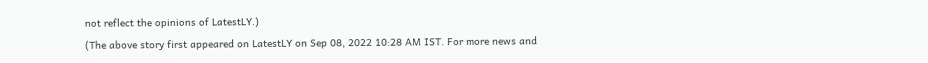not reflect the opinions of LatestLY.)
(The above story first appeared on LatestLY on Sep 08, 2022 10:28 AM IST. For more news and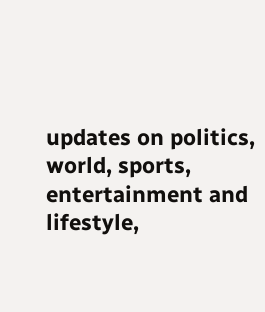updates on politics, world, sports, entertainment and lifestyle,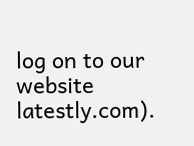log on to our website latestly.com).